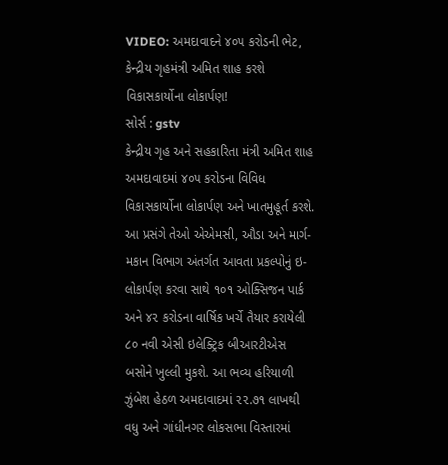VIDEO: અમદાવાદને ૪૦૫ કરોડની ભેટ, કેન્દ્રીય ગૃહમંત્રી અમિત શાહ કરશે વિકાસકાર્યોના લોકાર્પણ!
સોર્સ : gstv
કેન્દ્રીય ગૃહ અને સહકારિતા મંત્રી અમિત શાહ અમદાવાદમાં ૪૦૫ કરોડના વિવિધ વિકાસકાર્યોના લોકાર્પણ અને ખાતમુહૂર્ત કરશે. આ પ્રસંગે તેઓ એએમસી, ઔડા અને માર્ગ-મકાન વિભાગ અંતર્ગત આવતા પ્રકલ્પોનું ઇ-લોકાર્પણ કરવા સાથે ૧૦૧ ઓક્સિજન પાર્ક અને ૪૨ કરોડના વાર્ષિક ખર્ચે તૈયાર કરાયેલી ૮૦ નવી એસી ઇલેક્ટ્રિક બીઆરટીએસ બસોને ખુલ્લી મુકશે. આ ભવ્ય હરિયાળી ઝુંબેશ હેઠળ અમદાવાદમાં ૨૨.૭૧ લાખથી વધુ અને ગાંધીનગર લોકસભા વિસ્તારમાં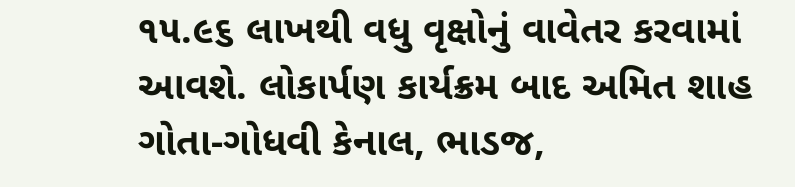૧૫.૯૬ લાખથી વધુ વૃક્ષોનું વાવેતર કરવામાં આવશે. લોકાર્પણ કાર્યક્રમ બાદ અમિત શાહ ગોતા-ગોધવી કેનાલ, ભાડજ,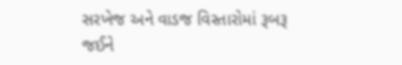સરખેજ અને વાડજ વિસ્તારોમાં રૂબરૂ જઈને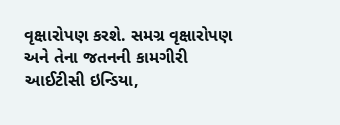વૃક્ષારોપણ કરશે. સમગ્ર વૃક્ષારોપણ અને તેના જતનની કામગીરી આઈટીસી ઇન્ડિયા,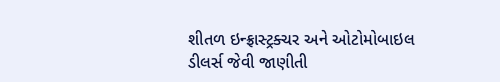શીતળ ઇન્ફ્રાસ્ટ્રક્ચર અને ઓટોમોબાઇલ ડીલર્સ જેવી જાણીતી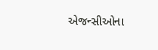એજન્સીઓના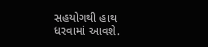સહયોગથી હાથ ધરવામાં આવશે.